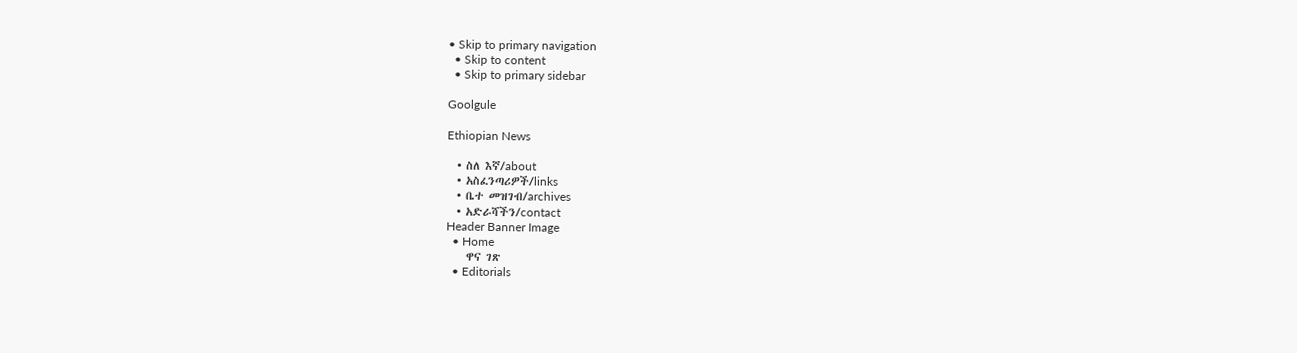• Skip to primary navigation
  • Skip to content
  • Skip to primary sidebar

Goolgule

Ethiopian News

  • ስለ እኛ/about
  • አስፈንጣሪዎች/links
  • ቤተ መዝገብ/archives
  • አድራሻችን/contact
Header Banner Image
  • Home
    ዋና ገጽ
  • Editorials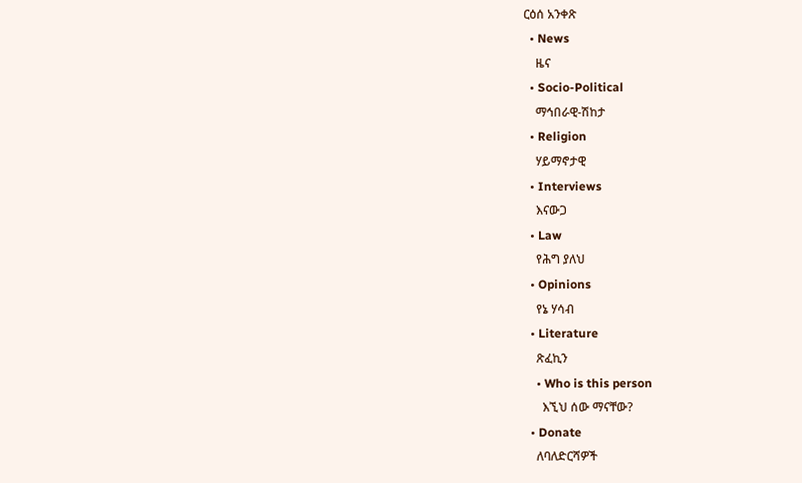ርዕሰ አንቀጽ
  • News
    ዜና
  • Socio-Political
    ማኅበራዊ-ሽከታ
  • Religion
    ሃይማኖታዊ
  • Interviews
    እናውጋ
  • Law
    የሕግ ያለህ
  • Opinions
    የኔ ሃሳብ
  • Literature
    ጽፈኪን
    • Who is this person
      እኚህ ሰው ማናቸው?
  • Donate
    ለባለድርሻዎች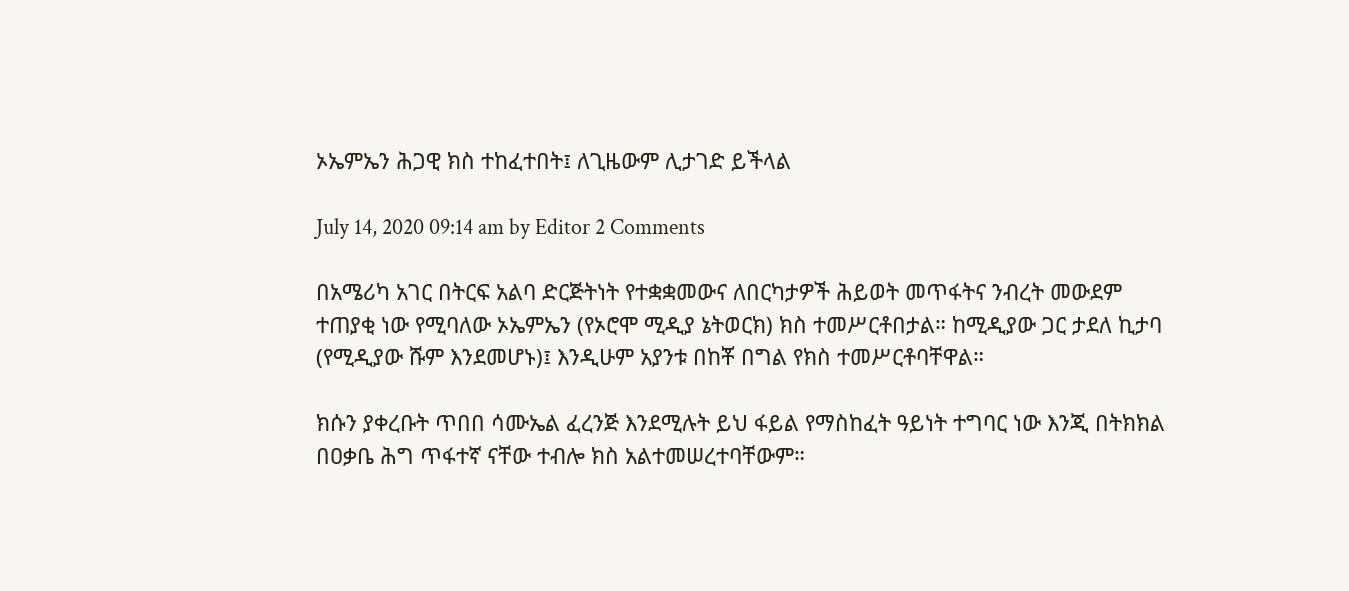ኦኤምኤን ሕጋዊ ክስ ተከፈተበት፤ ለጊዜውም ሊታገድ ይችላል

July 14, 2020 09:14 am by Editor 2 Comments

በአሜሪካ አገር በትርፍ አልባ ድርጅትነት የተቋቋመውና ለበርካታዎች ሕይወት መጥፋትና ንብረት መውደም ተጠያቂ ነው የሚባለው ኦኤምኤን (የኦሮሞ ሚዲያ ኔትወርክ) ክስ ተመሥርቶበታል። ከሚዲያው ጋር ታደለ ኪታባ (የሚዲያው ሹም እንደመሆኑ)፤ እንዲሁም አያንቱ በከቾ በግል የክስ ተመሥርቶባቸዋል።

ክሱን ያቀረቡት ጥበበ ሳሙኤል ፈረንጅ እንደሚሉት ይህ ፋይል የማስከፈት ዓይነት ተግባር ነው እንጂ በትክክል በዐቃቤ ሕግ ጥፋተኛ ናቸው ተብሎ ክስ አልተመሠረተባቸውም።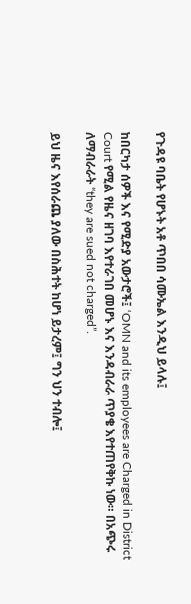የጉዳዩ ባቤት የሆኑት አቶ ጥበበ ሳሙኤል እንዲህ ይላሉ፤

ከበርካታ ሰዎች እና የሚድያ አውታሮች፤ ‘OMN and its employees are Charged in District Court የሚል የዜና ዘገባ እየተራገበ መሆኑ እና እንዳብራራ ጥያቄ እየተጠየቅኩ ነው። በአጭሩ ለማብራራት “they are sued not charged”.

ይህ ዜና እየሰራጨ ያለው በስሕተት ከሆነ ይታረም፤ ግን ህን ተብሎ፤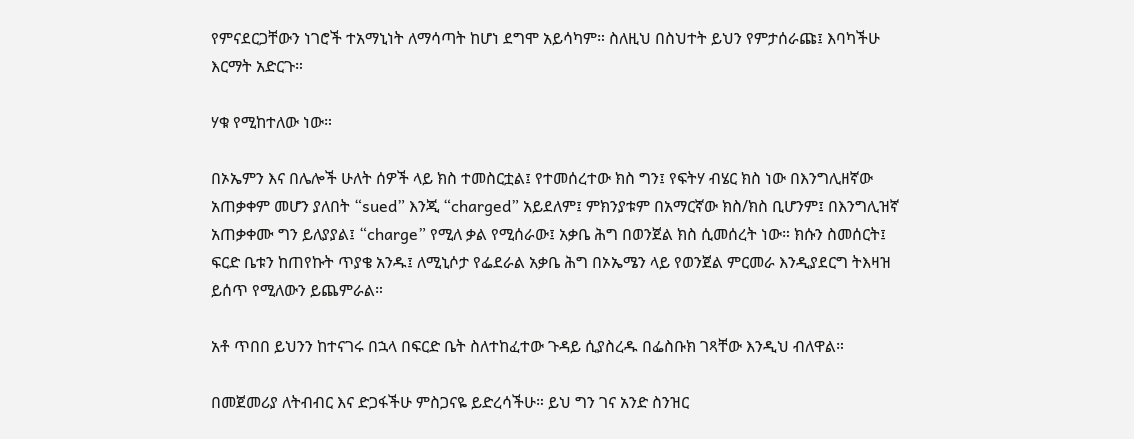የምናደርጋቸውን ነገሮች ተአማኒነት ለማሳጣት ከሆነ ደግሞ አይሳካም። ስለዚህ በስህተት ይህን የምታሰራጩ፤ እባካችሁ እርማት አድርጉ።

ሃቁ የሚከተለው ነው።

በኦኤምን እና በሌሎች ሁለት ሰዎች ላይ ክስ ተመስርቷል፤ የተመሰረተው ክስ ግን፤ የፍትሃ ብሄር ክስ ነው በእንግሊዘኛው አጠቃቀም መሆን ያለበት “sued” እንጂ “charged” አይደለም፤ ምክንያቱም በአማርኛው ክስ/ክስ ቢሆንም፤ በእንግሊዝኛ አጠቃቀሙ ግን ይለያያል፤ “charge” የሚለ ቃል የሚሰራው፤ አቃቤ ሕግ በወንጀል ክስ ሲመሰረት ነው። ክሱን ስመሰርት፤ ፍርድ ቤቱን ከጠየኩት ጥያቄ አንዱ፤ ለሚኒሶታ የፌደራል አቃቤ ሕግ በኦኤሜን ላይ የወንጀል ምርመራ እንዲያደርግ ትእዛዝ ይሰጥ የሚለውን ይጨምራል።

አቶ ጥበበ ይህንን ከተናገሩ በኋላ በፍርድ ቤት ስለተከፈተው ጉዳይ ሲያስረዱ በፌስቡክ ገጻቸው እንዲህ ብለዋል።

በመጀመሪያ ለትብብር እና ድጋፋችሁ ምስጋናዬ ይድረሳችሁ። ይህ ግን ገና አንድ ስንዝር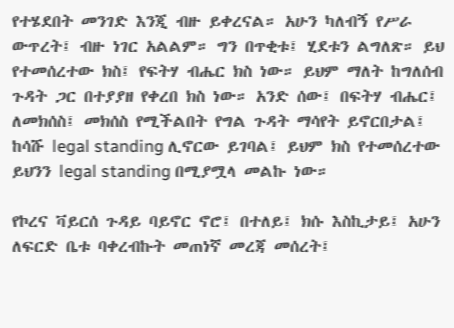የተሄደበት መንገድ እንጂ ብዙ ይቀረናል። አሁን ካለብኝ የሥራ ውጥረት፤ ብዙ ነገር አልልም። ግን በጥቂቱ፤ ሂደቱን ልግለጽ። ይህ የተመሰረተው ክስ፤ የፍትሃ ብሔር ክስ ነው። ይህም ማለት ከግለሰብ ጉዳት ጋር በተያያዘ የቀረበ ክስ ነው። አንድ ሰው፤ በፍትሃ ብሔር፤ ለመክሰስ፤ መክሰስ የሚችልበት የግል ጉዳት ማሳየት ይኖርበታል፤ ከሳሹ legal standing ሊኖርው ይገባል፤ ይህም ክስ የተመሰረተው ይህንን legal standing በሚያሟላ መልኩ ነው።

የኮረና ቫይርሰ ጉዳይ ባይኖር ኖሮ፤ በተለይ፤ ክሱ እስኪታይ፤ አሁን ለፍርድ ቤቱ ባቀረብኩት መጠነኛ መረጃ መሰረት፤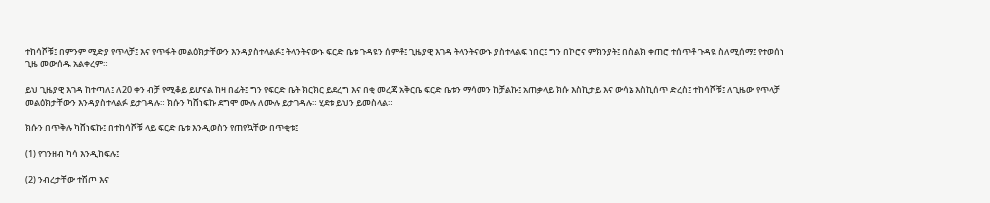ተከሳሾቹ፤ በምንም ሚድያ የጥላቻ፤ እና የጥፋት መልዕክታቸውን እንዳያስተላልፉ፤ ትላንትናውኑ ፍርድ ቤቱ ጉዳዩን ሰምቶ፤ ጊዜያዊ እገዳ ትላንትናውኑ ያስተላልፍ ነበር፤ ግን በኮሮና ምክንያት፤ በስልክ ቀጠሮ ተሰጥቶ ጉዳዩ ስለሚሰማ፤ የተወሰነ ጊዜ መውሰዱ አልቀረም።

ይህ ጊዜያዊ እገዳ ከተጣለ፤ ለ20 ቀን ብቻ የሚቆይ ይሆናል ከዛ በፊት፤ ግን የፍርድ ቤት ክርክር ይደረግ እና በቂ መረጃ አቅርቤ ፍርድ ቤቱን ማሳመን ከቻልኩ፤ አጠቃላይ ክሱ እስኪታይ እና ውሳኔ እስኪሰጥ ድረስ፤ ተከሳሾቹ፤ ለጊዜው የጥላቻ መልዕክታቸውን እንዳያስተላልፉ ይታገዳሉ። ክሱን ካሸነፍኩ ደግሞ ሙሉ ለሙሉ ይታገዳሉ። ሂደቱ ይህን ይመስላል።

ክሱን በጥቅሉ ካሸነፍኩ፤ በተከሳሾቹ ላይ ፍርድ ቤቱ እንዲወስን የጠየኳቸው በጥቂቱ፤

(1) የገንዘብ ካሳ እንዲከፍሉ፤

(2) ንብረታቸው ተሽጦ እና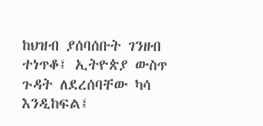ከህዝብ ያሰባሰቡት ገንዘብ ተነጥቆ፤ ኢትዮጵያ ውስጥ ጉዳት ለደረሰባቸው ካሳ እንዲከፍል፤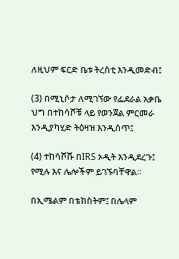ለዚህም ፍርድ ቤቱ ትረስቲ እንዲመድብ፤

(3) በሚኒሶታ ለሚገኘው የፌደራል አቃቤ ህግ በተከሳሾቹ ላይ የወንጀል ምርመራ እንዲያካሂድ ትዕዛዝ እንዲሰጥ፤

(4) ተከሳሾሹ በIRS ኦዲት እንዲደረጉ፤ የሚሉ እና ሌሎችም ይገኙባቸዋል።

በኢሜልም በቴክስትም፤ በሌላም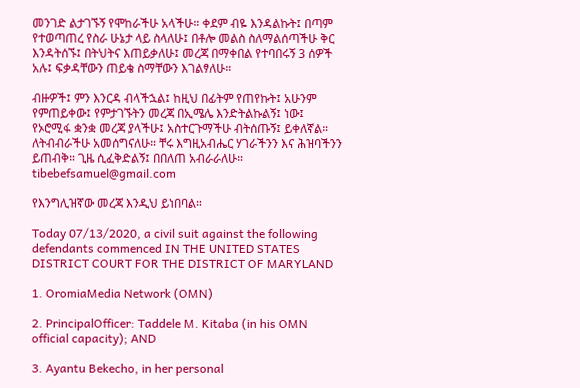መንገድ ልታገኙኝ የሞከራችሁ አላችሁ። ቀደም ብዬ እንዳልኩት፤ በጣም የተወጣጠረ የስራ ሁኔታ ላይ ስላለሁ፤ በቶሎ መልስ ስለማልሰጣችሁ ቅር እንዳትሰኙ፤ በትህትና እጠይቃለሁ፤ መረጃ በማቀበል የተባበሩኝ 3 ሰዎች አሉ፤ ፍቃዳቸውን ጠይቄ ስማቸውን እገልፃለሁ።

ብዙዎች፤ ምን እንርዳ ብላችኋል፤ ከዚህ በፊትም የጠየኩት፤ አሁንም የምጠይቀው፤ የምታገኙትን መረጃ በኢሜሌ እንድትልኩልኝ፤ ነው፤ የኦሮሚፋ ቋንቋ መረጃ ያላችሁ፤ አስተርጉማችሁ ብትሰጡኝ፤ ይቀለኛል። ለትብብራችሁ አመሰግናለሁ። ቸሩ እግዚአብሔር ሃገራችንን እና ሕዝባችንን ይጠብቅ። ጊዜ ሲፈቅድልኝ፤ በበለጠ አብራራለሁ። tibebefsamuel@gmail.com

የእንግሊዝኛው መረጃ እንዲህ ይነበባል።

Today 07/13/2020, a civil suit against the following defendants commenced IN THE UNITED STATES DISTRICT COURT FOR THE DISTRICT OF MARYLAND

1. OromiaMedia Network (OMN)

2. PrincipalOfficer: Taddele M. Kitaba (in his OMN official capacity); AND

3. Ayantu Bekecho, in her personal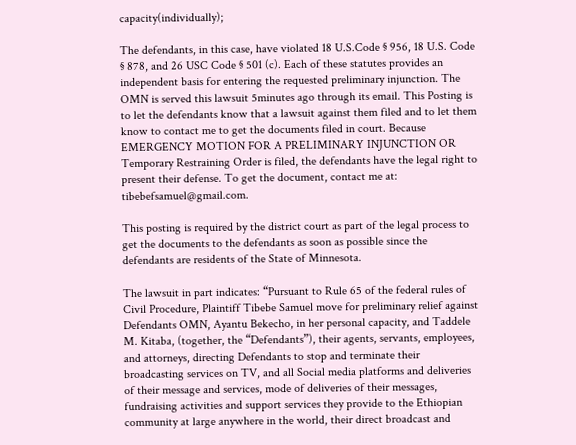capacity(individually);

The defendants, in this case, have violated 18 U.S.Code § 956, 18 U.S. Code § 878, and 26 USC Code § 501 (c). Each of these statutes provides an independent basis for entering the requested preliminary injunction. The OMN is served this lawsuit 5minutes ago through its email. This Posting is to let the defendants know that a lawsuit against them filed and to let them know to contact me to get the documents filed in court. Because EMERGENCY MOTION FOR A PRELIMINARY INJUNCTION OR Temporary Restraining Order is filed, the defendants have the legal right to present their defense. To get the document, contact me at: tibebefsamuel@gmail.com.

This posting is required by the district court as part of the legal process to get the documents to the defendants as soon as possible since the defendants are residents of the State of Minnesota.

The lawsuit in part indicates: “Pursuant to Rule 65 of the federal rules of Civil Procedure, Plaintiff Tibebe Samuel move for preliminary relief against Defendants OMN, Ayantu Bekecho, in her personal capacity, and Taddele M. Kitaba, (together, the “Defendants”), their agents, servants, employees, and attorneys, directing Defendants to stop and terminate their broadcasting services on TV, and all Social media platforms and deliveries of their message and services, mode of deliveries of their messages, fundraising activities and support services they provide to the Ethiopian community at large anywhere in the world, their direct broadcast and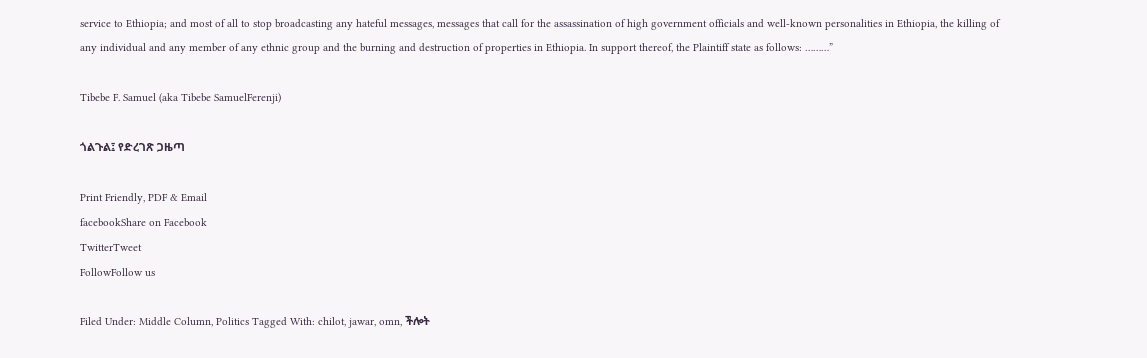service to Ethiopia; and most of all to stop broadcasting any hateful messages, messages that call for the assassination of high government officials and well-known personalities in Ethiopia, the killing of any individual and any member of any ethnic group and the burning and destruction of properties in Ethiopia. In support thereof, the Plaintiff state as follows: ………”

Tibebe F. Samuel (aka Tibebe SamuelFerenji)

ጎልጉል፤ የድረገጽ ጋዜጣ

Print Friendly, PDF & Email
facebookShare on Facebook
TwitterTweet
FollowFollow us

Filed Under: Middle Column, Politics Tagged With: chilot, jawar, omn, ችሎት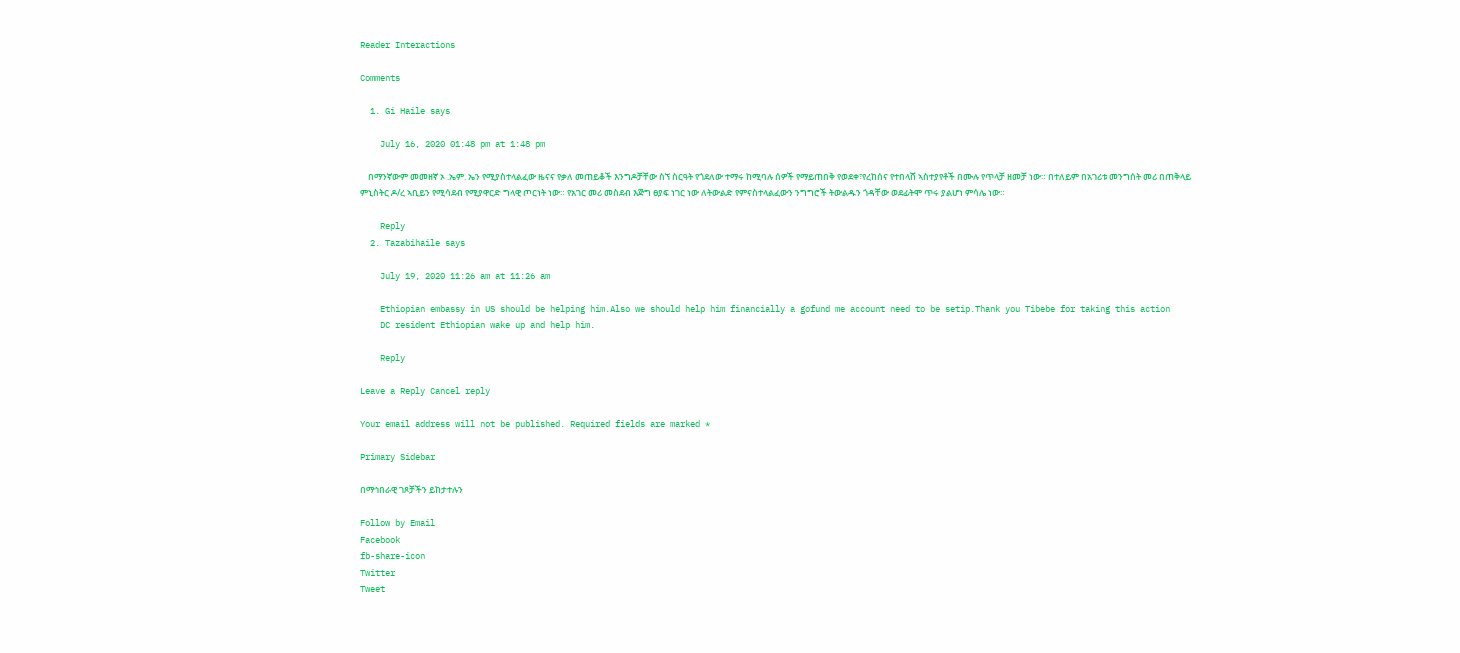Reader Interactions

Comments

  1. Gi Haile says

    July 16, 2020 01:48 pm at 1:48 pm

    በማንኛውም መመዘኛ ኦ .ኤም. ኤን የሚያስተላልፈው ዜናና የቃለ መጠይቆች እንግዶቻቸው ስኘ ስርዓት የጎደለው ተማሩ ከሚባሉ ሰዎች የማይጠበቅ የወደቀ፣የረከሰና የተበላሸ ኣስተያየቶች በሙሉ የጥላቻ ዘመቻ ነው። በተለይም በአገሪቱ መንግሰት መሪ በጠቅላይ ምኒስትር ዶ/ረ ኣቢይን የሚሳደብ የሚያዋርድ ግላዊ ጦርነት ነው። የአገር መሪ መስደብ እጅግ ፀያፍ ነገር ነው ለትውልድ የምናስተላልፈውን ንግግሮች ትውልዱን ጎዳቸው ወደፊትሞ ጥሩ ያልሆነ ምሳሌ ነው።

    Reply
  2. Tazabihaile says

    July 19, 2020 11:26 am at 11:26 am

    Ethiopian embassy in US should be helping him.Also we should help him financially a gofund me account need to be setip.Thank you Tibebe for taking this action
    DC resident Ethiopian wake up and help him.

    Reply

Leave a Reply Cancel reply

Your email address will not be published. Required fields are marked *

Primary Sidebar

በማኅበራዊ ገጾቻችን ይከታተሉን

Follow by Email
Facebook
fb-share-icon
Twitter
Tweet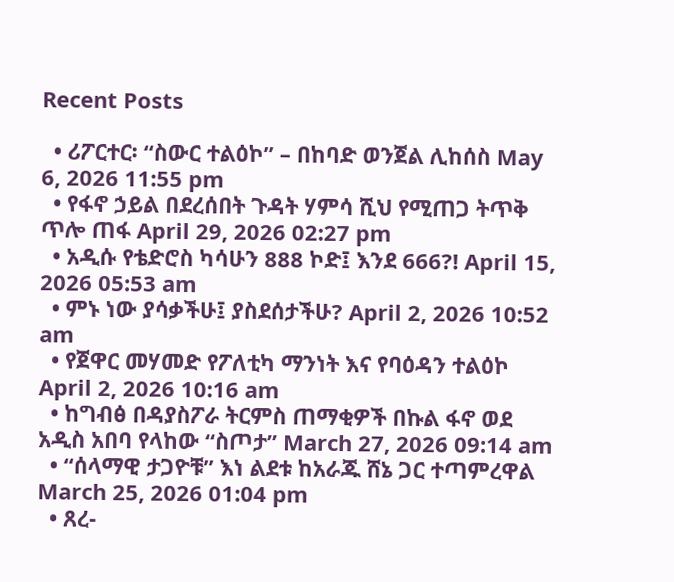Recent Posts

  • ሪፖርተር፡ “ስውር ተልዕኮ” – በከባድ ወንጀል ሊከሰስ May 6, 2026 11:55 pm
  • የፋኖ ኃይል በደረሰበት ጉዳት ሃምሳ ሺህ የሚጠጋ ትጥቅ ጥሎ ጠፋ April 29, 2026 02:27 pm
  • አዲሱ የቴድሮስ ካሳሁን 888 ኮድ፤ እንደ 666?! April 15, 2026 05:53 am
  • ምኑ ነው ያሳቃችሁ፤ ያስደሰታችሁ? April 2, 2026 10:52 am
  • የጀዋር መሃመድ የፖለቲካ ማንነት እና የባዕዳን ተልዕኮ April 2, 2026 10:16 am
  • ከግብፅ በዳያስፖራ ትርምስ ጠማቂዎች በኩል ፋኖ ወደ አዲስ አበባ የላከው “ስጦታ” March 27, 2026 09:14 am
  • “ሰላማዊ ታጋዮቹ” እነ ልደቱ ከአራጁ ሸኔ ጋር ተጣምረዋል March 25, 2026 01:04 pm
  • ጸረ-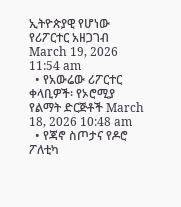ኢትዮጵያዊ የሆነው የሪፖርተር አዘጋገብ March 19, 2026 11:54 am
  • የአውሬው ሪፖርተር ቀላቢዎች፡ የኦሮሚያ የልማት ድርጅቶች March 18, 2026 10:48 am
  • የጃኖ ስጦታና የዶሮ ፖለቲካ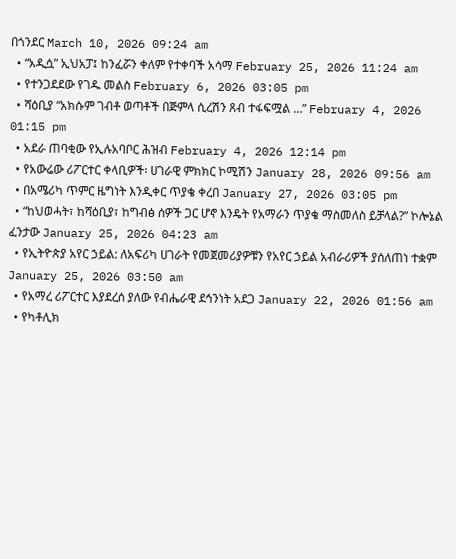በጎንደር March 10, 2026 09:24 am
  • “አዲሷ” ኢህአፓ፤ ከንፈሯን ቀለም የተቀባች አሳማ February 25, 2026 11:24 am
  • የተንጋደደው የገዱ መልስ February 6, 2026 03:05 pm
  • ሻዕቢያ “አክሱም ገብቶ ወጣቶች በጅምላ ሲረሽን ጸብ ተፋፍሟል …” February 4, 2026 01:15 pm
  • አደራ ጠባቂው የኢሉአባቦር ሕዝብ February 4, 2026 12:14 pm
  • የአውሬው ሪፖርተር ቀላቢዎች፡ ሀገራዊ ምክክር ኮሚሽን January 28, 2026 09:56 am
  • በአሜሪካ ጥምር ዜግነት እንዲቀር ጥያቄ ቀረበ January 27, 2026 03:05 pm
  • “ከህወሓት፣ ከሻዕቢያ፣ ከግብፅ ሰዎች ጋር ሆኖ እንዴት የአማራን ጥያቄ ማስመለስ ይቻላል?” ኮሎኔል ፈንታው January 25, 2026 04:23 am
  • የኢትዮጵያ አየር ኃይል: ለአፍሪካ ሀገራት የመጀመሪያዎቹን የአየር ኃይል አብራሪዎች ያሰለጠነ ተቋም January 25, 2026 03:50 am
  • የአማረ ሪፖርተር እያደረሰ ያለው የብሔራዊ ደኅንነት አደጋ January 22, 2026 01:56 am
  • የካቶሊክ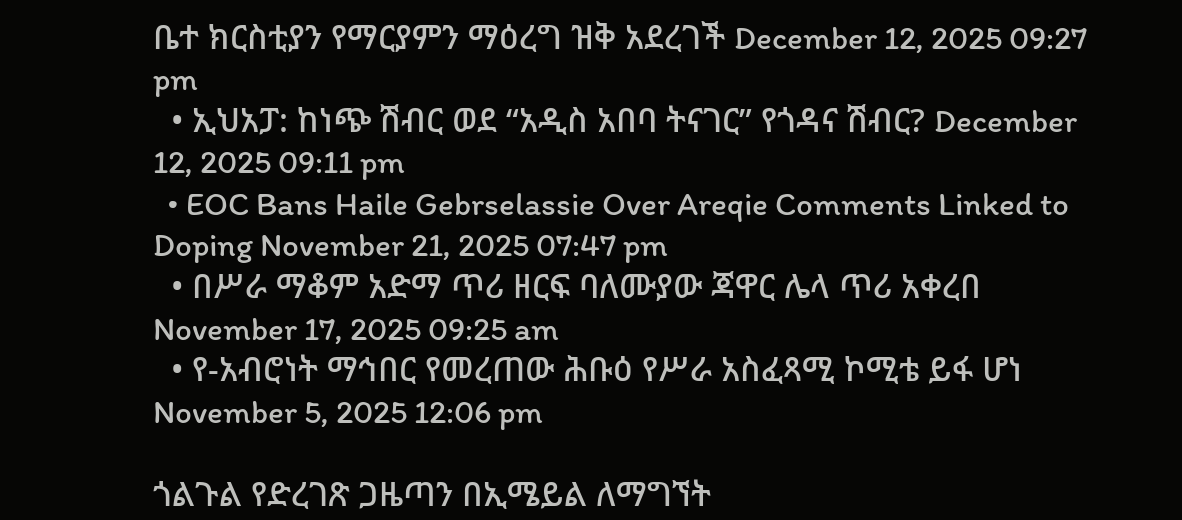ቤተ ክርስቲያን የማርያምን ማዕረግ ዝቅ አደረገች December 12, 2025 09:27 pm
  • ኢህአፓ: ከነጭ ሽብር ወደ “አዲስ አበባ ትናገር” የጎዳና ሽብር? December 12, 2025 09:11 pm
  • EOC Bans Haile Gebrselassie Over Areqie Comments Linked to Doping November 21, 2025 07:47 pm
  • በሥራ ማቆም አድማ ጥሪ ዘርፍ ባለሙያው ጃዋር ሌላ ጥሪ አቀረበ November 17, 2025 09:25 am
  • የ-አብሮነት ማኅበር የመረጠው ሕቡዕ የሥራ አስፈጻሚ ኮሚቴ ይፋ ሆነ November 5, 2025 12:06 pm

ጎልጉል የድረገጽ ጋዜጣን በኢሜይል ለማግኘት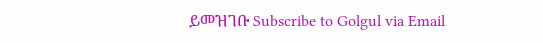ይመዝገቡ Subscribe to Golgul via Email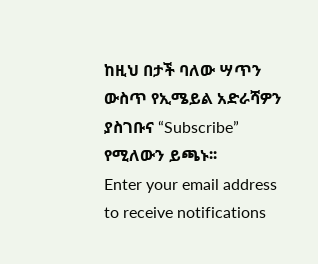ከዚህ በታች ባለው ሣጥን ውስጥ የኢሜይል አድራሻዎን ያስገቡና “Subscribe” የሚለውን ይጫኑ፡፡
Enter your email address to receive notifications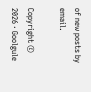of new posts by email.

Copyright © 2026 · Goolgule